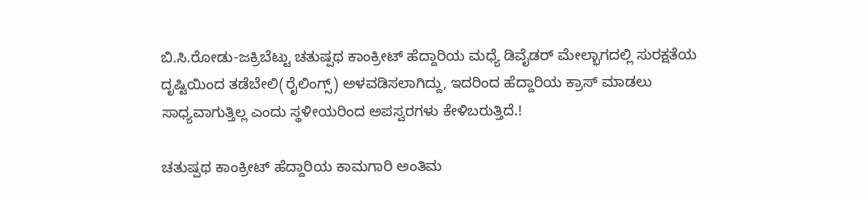ಬಿ.ಸಿ.ರೋಡು-ಜಕ್ರಿಬೆಟ್ಟು ಚತುಷ್ಪಥ ಕಾಂಕ್ರೀಟ್ ಹೆದ್ದಾರಿಯ ಮಧ್ಯೆ ಡಿವೈಡರ್ ಮೇಲ್ಭಾಗದಲ್ಲಿ ಸುರಕ್ಷತೆಯ ದೃಷ್ಟಿಯಿಂದ ತಡೆಬೇಲಿ(ರೈಲಿಂಗ್ಸ್) ಅಳವಡಿಸಲಾಗಿದ್ದು, ಇದರಿಂದ ಹೆದ್ದಾರಿಯ ಕ್ರಾಸ್ ಮಾಡಲು ಸಾಧ್ಯವಾಗುತ್ತಿಲ್ಲ ಎಂದು ಸ್ಥಳೀಯರಿಂದ ಅಪಸ್ವರಗಳು ಕೇಳಿಬರುತ್ತಿದೆ.!

ಚತುಷ್ಪಥ ಕಾಂಕ್ರೀಟ್ ಹೆದ್ದಾರಿಯ ಕಾಮಗಾರಿ ಅಂತಿಮ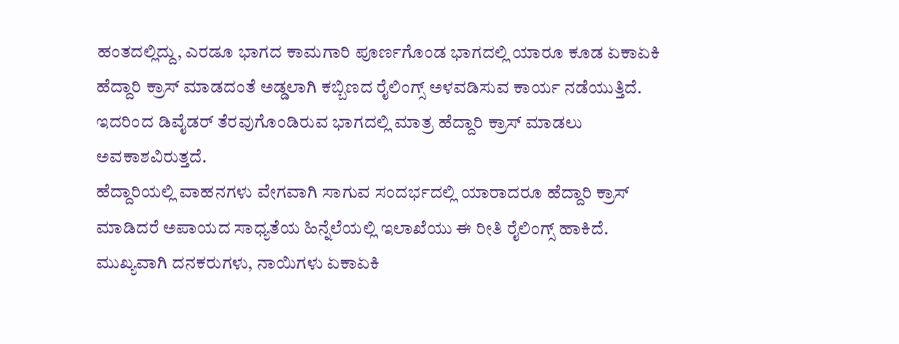ಹಂತದಲ್ಲಿದ್ದು, ಎರಡೂ ಭಾಗದ ಕಾಮಗಾರಿ ಪೂರ್ಣಗೊಂಡ ಭಾಗದಲ್ಲಿ ಯಾರೂ ಕೂಡ ಏಕಾಏಕಿ ಹೆದ್ದಾರಿ ಕ್ರಾಸ್ ಮಾಡದಂತೆ ಅಡ್ಡಲಾಗಿ ಕಬ್ಬಿಣದ ರೈಲಿಂಗ್ಸ್ ಅಳವಡಿಸುವ ಕಾರ್ಯ ನಡೆಯುತ್ತಿದೆ. ಇದರಿಂದ ಡಿವೈಡರ್ ತೆರವುಗೊಂಡಿರುವ ಭಾಗದಲ್ಲಿ ಮಾತ್ರ ಹೆದ್ದಾರಿ ಕ್ರಾಸ್ ಮಾಡಲು ಅವಕಾಶವಿರುತ್ತದೆ.
ಹೆದ್ದಾರಿಯಲ್ಲಿ ವಾಹನಗಳು ವೇಗವಾಗಿ ಸಾಗುವ ಸಂದರ್ಭದಲ್ಲಿ ಯಾರಾದರೂ ಹೆದ್ದಾರಿ ಕ್ರಾಸ್ ಮಾಡಿದರೆ ಅಪಾಯದ ಸಾಧ್ಯತೆಯ ಹಿನ್ನೆಲೆಯಲ್ಲಿ ಇಲಾಖೆಯು ಈ ರೀತಿ ರೈಲಿಂಗ್ಸ್ ಹಾಕಿದೆ. ಮುಖ್ಯವಾಗಿ ದನಕರುಗಳು, ನಾಯಿಗಳು ಏಕಾಏಕಿ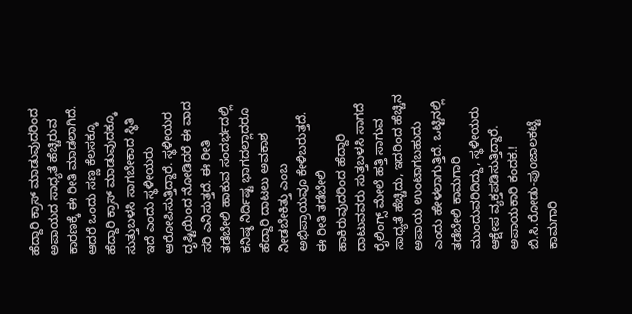ಹೆದ್ದಾರಿ ಕ್ರಾಸ್ ಮಾಡುವುದರಿಂದ ಅಪಾಯದ ಸಾಧ್ಯತೆ ಹೆಚ್ಚಿರುವ ಕಾರಣಕ್ಕೆ ಈ ರೀತಿ ಮಾಡಲಾಗಿದೆ.
ಆದರೆ ಒಂದು ಸಣ್ಣ ಕೆಲಸಕ್ಕೂ ಹೆದ್ದಾರಿ ಕ್ರಾಸ್ ಮಾಡುವುದಕ್ಕೂ ಸುತ್ತುಬಳಸಿ ಸಾಗಬೇಕಾದ ಸ್ಥಿತಿ ಇದೆ ಎಂದು ಸ್ಥಳೀಯರು ಆರೋಪಿಸುತ್ತಿದ್ದಾರೆ. ಸ್ಥಳೀಯರ ದೃಷ್ಟಿಯಿಂದ ನೋಡಿದರೆ ಈ ವಾದ ಸರಿ ಎನಿಸುತ್ತದೆ. ಈ ರೀತಿ ತಡೆಬೇಲಿ ಹಾಕುವ ಸಂದರ್ಭದಲ್ಲಿ ಕನಿಷ್ಠ ನಿರ್ದಿಷ್ಟ ಭಾಗದಲ್ಲಾದರೂ ಹೆದ್ದಾರಿ ದಾಟಲು ಅವಕಾಶ ನೀಡಬೇಕಿತ್ತು ಎಂಬ ಅಭಿಪ್ರಾಯವೂ ಕೇಳಿಬರುತ್ತದೆ.
ಈ ರೀತಿ ತಡೆಬೇಲಿ ಹಾಕಿರುವುದರಿಂದ ಹೆದ್ದಾರಿ ದಾಟುವವರು ಸುತ್ತಬಳಸಿ ಸಾಗದೆ ರೈಲಿಂಗ್ಸ್ ಮೇಲೆ ಹತ್ತಿ ಸಾಗುವ ಸಾಧ್ಯತೆ ಹೆಚ್ಚಿದು, ಇದರಿಂದ ಹೆಚ್ಚಿನ ಅಪಾಯ ಉಂಟಾಗಬಹುದು ಎಂದು ಹೇಳಲಾಗುತ್ತಿದೆ. ಒಟ್ಟಿನಲ್ಲಿ ತಡೆಬೇಲಿ ಕಾಮಗಾರಿ ಮುಂದುವರಿದಿದ್ದು, ಸ್ಥಳೀಯರು ಆಕ್ಷೇಪ ವ್ಯಕ್ತಪಡಿಸುತ್ತಿದ್ದಾರೆ.
ಅಪಾಯಕಾರಿ ಕಂದಕ.!
ಬಿ.ಸಿ.ರೋಡು-ಪುoಜಾಲಕಟ್ಟೆ ಕಾಮಗಾರಿ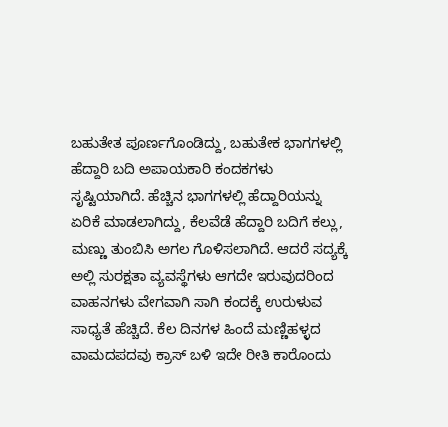ಬಹುತೇತ ಪೂರ್ಣಗೊಂಡಿದ್ದು, ಬಹುತೇಕ ಭಾಗಗಳಲ್ಲಿ ಹೆದ್ದಾರಿ ಬದಿ ಅಪಾಯಕಾರಿ ಕಂದಕಗಳು ಸೃಷ್ಟಿಯಾಗಿದೆ. ಹೆಚ್ಚಿನ ಭಾಗಗಳಲ್ಲಿ ಹೆದ್ದಾರಿಯನ್ನು ಏರಿಕೆ ಮಾಡಲಾಗಿದ್ದು, ಕೆಲವೆಡೆ ಹೆದ್ದಾರಿ ಬದಿಗೆ ಕಲ್ಲು, ಮಣ್ಣು ತುಂಬಿಸಿ ಅಗಲ ಗೊಳಿಸಲಾಗಿದೆ. ಆದರೆ ಸದ್ಯಕ್ಕೆ ಅಲ್ಲಿ ಸುರಕ್ಷತಾ ವ್ಯವಸ್ಥೆಗಳು ಆಗದೇ ಇರುವುದರಿಂದ ವಾಹನಗಳು ವೇಗವಾಗಿ ಸಾಗಿ ಕಂದಕ್ಕೆ ಉರುಳುವ ಸಾಧ್ಯತೆ ಹೆಚ್ಚಿದೆ. ಕೆಲ ದಿನಗಳ ಹಿಂದೆ ಮಣ್ಣಿಹಳ್ಳದ ವಾಮದಪದವು ಕ್ರಾಸ್ ಬಳಿ ಇದೇ ರೀತಿ ಕಾರೊಂದು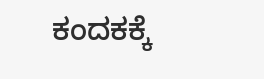ಕಂದಕಕ್ಕೆ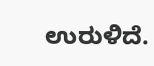ಉರುಳಿದೆ.